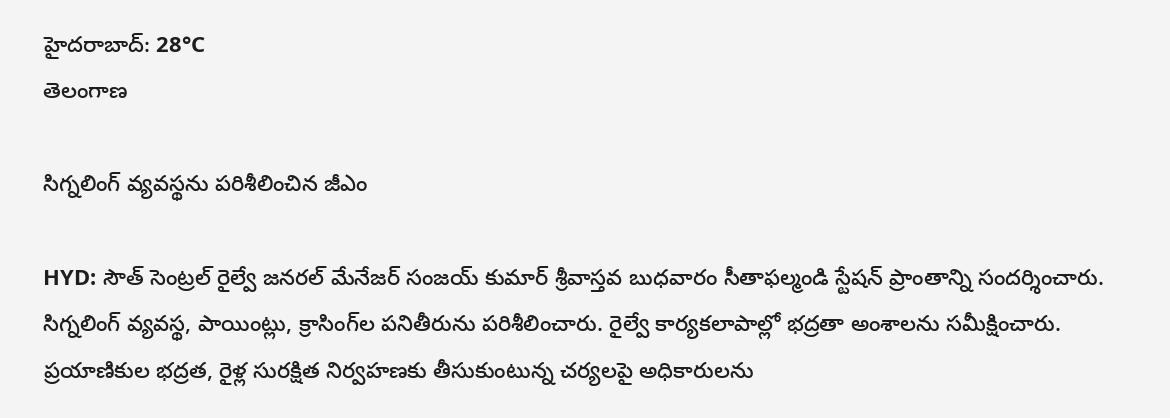హైదరాబాద్: 28°C
తెలంగాణ

సిగ్నలింగ్ వ్యవస్థను పరిశీలించిన జీఎం

HYD: సౌత్ సెంట్రల్ రైల్వే జనరల్ మేనేజర్ సంజయ్ కుమార్ శ్రీవాస్తవ బుధవారం సీతాఫల్మండి స్టేషన్ ప్రాంతాన్ని సందర్శించారు. సిగ్నలింగ్ వ్యవస్థ, పాయింట్లు, క్రాసింగ్‌ల పనితీరును పరిశీలించారు. రైల్వే కార్యకలాపాల్లో భద్రతా అంశాలను సమీక్షించారు. ప్రయాణికుల భద్రత, రైళ్ల సురక్షిత నిర్వహణకు తీసుకుంటున్న చర్యలపై అధికారులను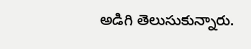అడిగి తెలుసుకున్నారు.